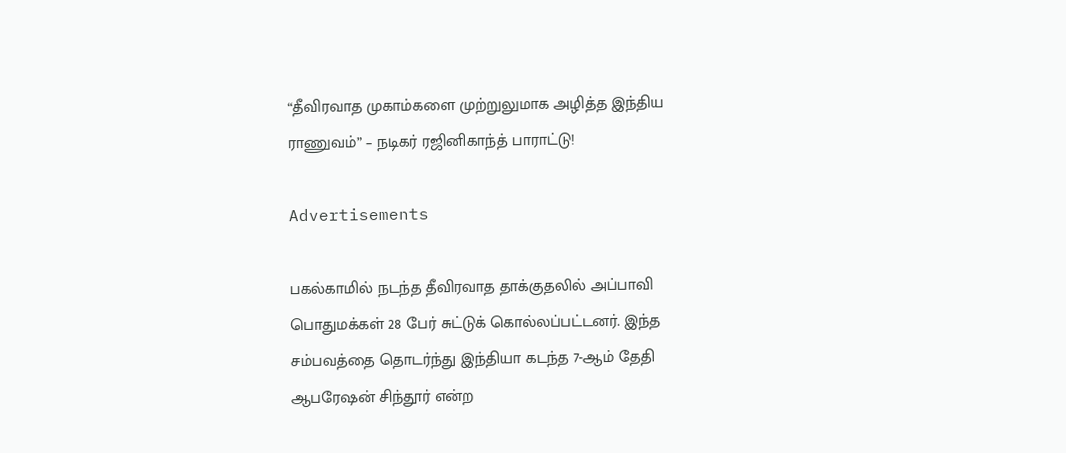“தீவிரவாத முகாம்களை முற்றுலுமாக அழித்த இந்திய ராணுவம்” – நடிகர் ரஜினிகாந்த் பாராட்டு!

Advertisements

பகல்காமில் நடந்த தீவிரவாத தாக்குதலில் அப்பாவி பொதுமக்கள் 28 பேர் சுட்டுக் கொல்லப்பட்டனர். இந்த சம்பவத்தை தொடர்ந்து இந்தியா கடந்த 7-ஆம் தேதி ஆபரேஷன் சிந்தூர் என்ற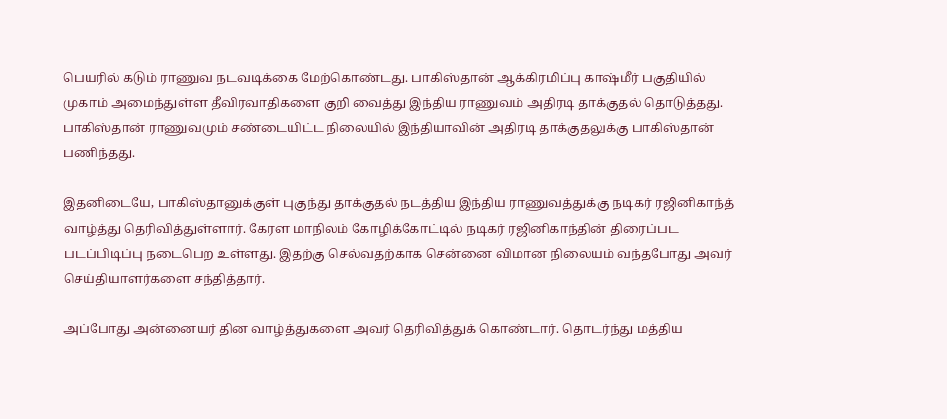பெயரில் கடும் ராணுவ நடவடிக்கை மேற்கொண்டது. பாகிஸ்தான் ஆக்கிரமிப்பு காஷ்மீர் பகுதியில் முகாம் அமைந்துள்ள தீவிரவாதிகளை குறி வைத்து இந்திய ராணுவம் அதிரடி தாக்குதல் தொடுத்தது. பாகிஸ்தான் ராணுவமும் சண்டையிட்ட நிலையில் இந்தியாவின் அதிரடி தாக்குதலுக்கு பாகிஸ்தான் பணிந்தது.

இதனிடையே, பாகிஸ்தானுக்குள் புகுந்து தாக்குதல் நடத்திய இந்திய ராணுவத்துக்கு நடிகர் ரஜினிகாந்த் வாழ்த்து தெரிவித்துள்ளார். கேரள மாநிலம் கோழிக்கோட்டில் நடிகர் ரஜினிகாந்தின் திரைப்பட படப்பிடிப்பு நடைபெற உள்ளது. இதற்கு செல்வதற்காக சென்னை விமான நிலையம் வந்தபோது அவர் செய்தியாளர்களை சந்தித்தார்.

அப்போது அன்னையர் தின வாழ்த்துகளை அவர் தெரிவித்துக் கொண்டார். தொடர்ந்து மத்திய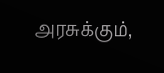அரசுக்கும்,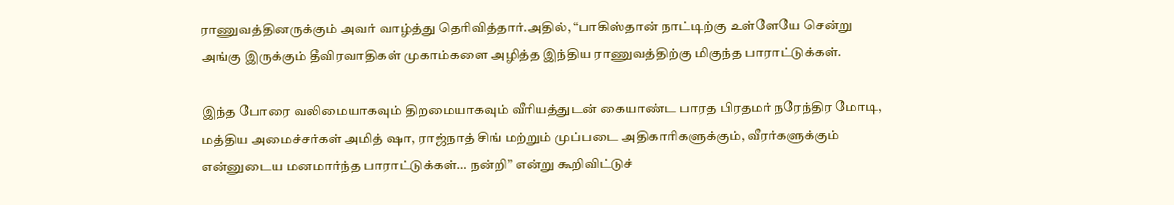ராணுவத்தினருக்கும் அவர் வாழ்த்து தெரிவித்தார்.அதில், “பாகிஸ்தான் நாட்டிற்கு உள்ளேயே சென்று அங்கு இருக்கும் தீவிரவாதிகள் முகாம்களை அழித்த இந்திய ராணுவத்திற்கு மிகுந்த பாராட்டுக்கள்.

இந்த போரை வலிமையாகவும் திறமையாகவும் வீரியத்துடன் கையாண்ட பாரத பிரதமர் நரேந்திர மோடி, மத்திய அமைச்சர்கள் அமித் ஷா, ராஜ்நாத் சிங் மற்றும் முப்படை அதிகாரிகளுக்கும், வீரர்களுக்கும் என்னுடைய மனமார்ந்த பாராட்டுக்கள்… நன்றி” என்று கூறிவிட்டுச்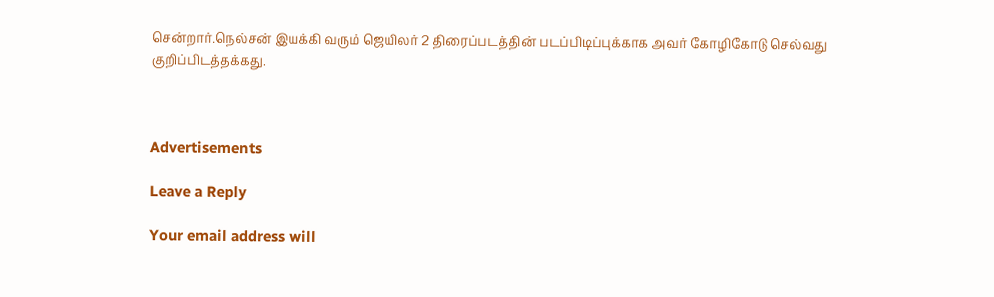சென்றார்.நெல்சன் இயக்கி வரும் ஜெயிலர் 2 திரைப்படத்தின் படப்பிடிப்புக்காக அவர் கோழிகோடு செல்வது குறிப்பிடத்தக்கது.



Advertisements

Leave a Reply

Your email address will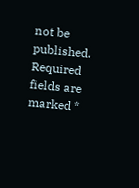not be published. Required fields are marked *